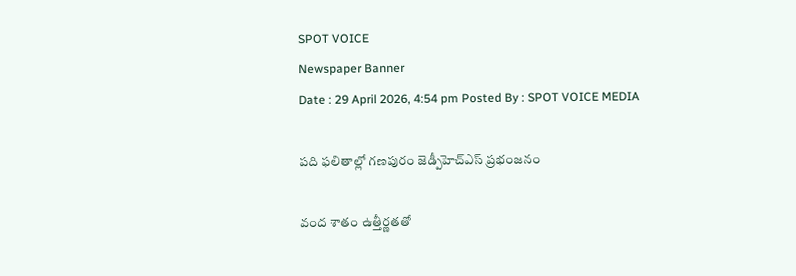SPOT VOICE
Newspaper Banner
Date : 29 April 2026, 4:54 pm Posted By : SPOT VOICE MEDIA

పది ఫలితాల్లో గణపురం జెడ్పీహెచ్‌ఎస్‌ ప్రభంజనం

వంద శాతం ఉత్తీర్ణతతో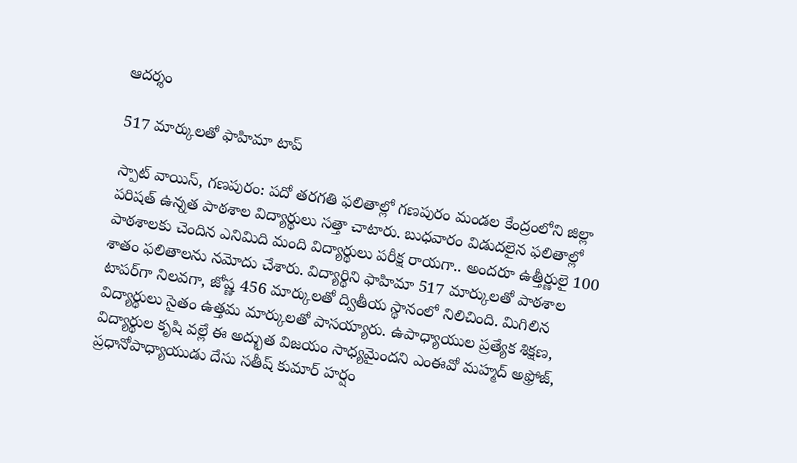ఆదర్శం

517 మార్కులతో ఫాహిమా టాప్‌

స్పాట్ వాయిస్, గణపురం: పదో తరగతి ఫలితాల్లో గణపురం మండల కేంద్రంలోని జిల్లా పరిషత్ ఉన్నత పాఠశాల విద్యార్థులు సత్తా చాటారు. బుధవారం విడుదలైన ఫలితాల్లో పాఠశాలకు చెందిన ఎనిమిది మంది విద్యార్థులు పరీక్ష రాయగా.. అందరూ ఉత్తీర్ణులై 100 శాతం ఫలితాలను నమోదు చేశారు. విద్యార్థిని ఫాహిమా 517 మార్కులతో పాఠశాల టాపర్‌గా నిలవగా, జోష్ణ 456 మార్కులతో ద్వితీయ స్థానంలో నిలిచింది. మిగిలిన విద్యార్థులు సైతం ఉత్తమ మార్కులతో పాసయ్యారు. ఉపాధ్యాయుల ప్రత్యేక శిక్షణ, విద్యార్థుల కృషి వల్లే ఈ అద్భుత విజయం సాధ్యమైందని ఎంఈవో మహ్మద్ అఫ్రోజ్, ప్రధానోపాధ్యాయుడు దేసు సతీష్ కుమార్ హర్షం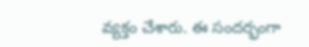వ్యక్తం చేశారు. ఈ సందర్భంగా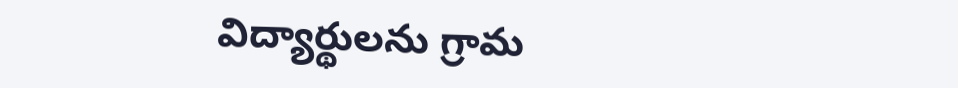విద్యార్థులను గ్రామ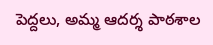పెద్దలు, అమ్మ ఆదర్శ పాఠశాల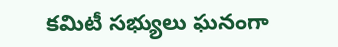కమిటీ సభ్యులు ఘనంగా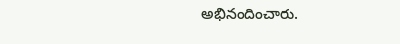అభినందించారు.